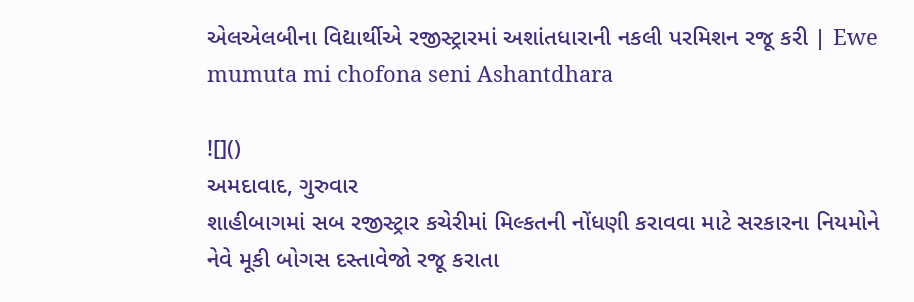એલએલબીના વિદ્યાર્થીએ રજીસ્ટ્રારમાં અશાંતધારાની નકલી પરમિશન રજૂ કરી | Ewe mumuta mi chofona seni Ashantdhara

![]()
અમદાવાદ, ગુરુવાર
શાહીબાગમાં સબ રજીસ્ટ્રાર કચેરીમાં મિલ્કતની નોંધણી કરાવવા માટે સરકારના નિયમોને નેવે મૂકી બોગસ દસ્તાવેજો રજૂ કરાતા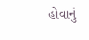હોવાનું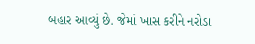બહાર આવ્યું છે. જેમાં ખાસ કરીને નરોડા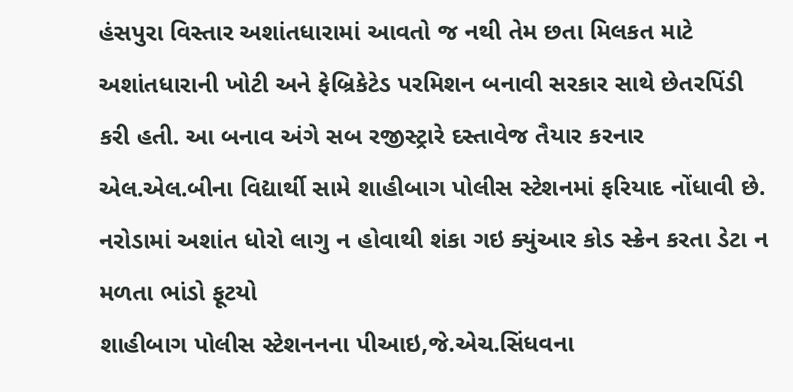હંસપુરા વિસ્તાર અશાંતધારામાં આવતો જ નથી તેમ છતા મિલકત માટે અશાંતધારાની ખોટી અને ફેબ્રિકેટેડ પરમિશન બનાવી સરકાર સાથે છેતરપિંડી કરી હતી. આ બનાવ અંગે સબ રજીસ્ટ્રારે દસ્તાવેજ તૈયાર કરનાર એલ.એલ.બીના વિદ્યાર્થી સામે શાહીબાગ પોલીસ સ્ટેશનમાં ફરિયાદ નોંધાવી છે.
નરોડામાં અશાંત ધોરો લાગુ ન હોવાથી શંકા ગઇ ક્યુંઆર કોડ સ્ક્રેન કરતા ડેટા ન મળતા ભાંડો ફૂટયો
શાહીબાગ પોલીસ સ્ટેશનનના પીઆઇ,જે.એચ.સિંધવના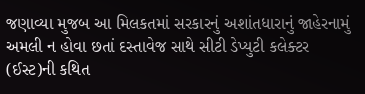જણાવ્યા મુજબ આ મિલકતમાં સરકારનું અશાંતધારાનું જાહેરનામું અમલી ન હોવા છતાં દસ્તાવેજ સાથે સીટી ડેપ્યુટી કલેક્ટર (ઈસ્ટ)ની કથિત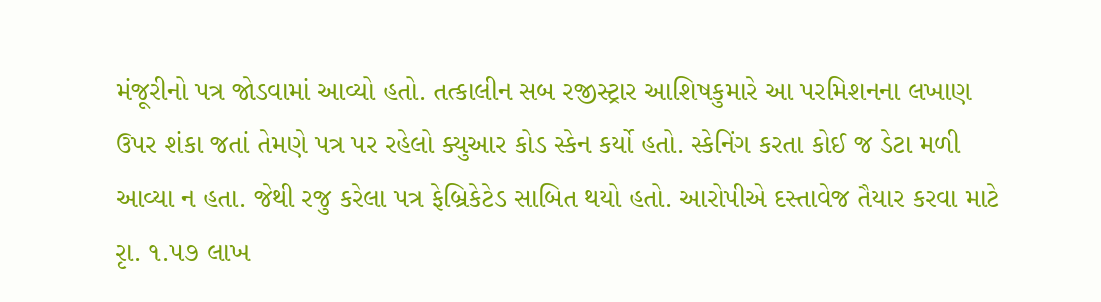મંજૂરીનો પત્ર જોડવામાં આવ્યો હતો. તત્કાલીન સબ રજીસ્ટ્રાર આશિષકુમારે આ પરમિશનના લખાણ ઉપર શંકા જતાં તેમણે પત્ર પર રહેલો ક્યુઆર કોડ સ્કેન કર્યો હતો. સ્કેનિંગ કરતા કોઈ જ ડેટા મળી આવ્યા ન હતા. જેથી રજુ કરેલા પત્ર ફેબ્રિકેટેડ સાબિત થયો હતો. આરોપીએ દસ્તાવેજ તૈયાર કરવા માટે રૃા. ૧.૫૭ લાખ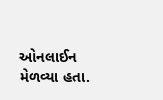ઓનલાઈન મેળવ્યા હતા.